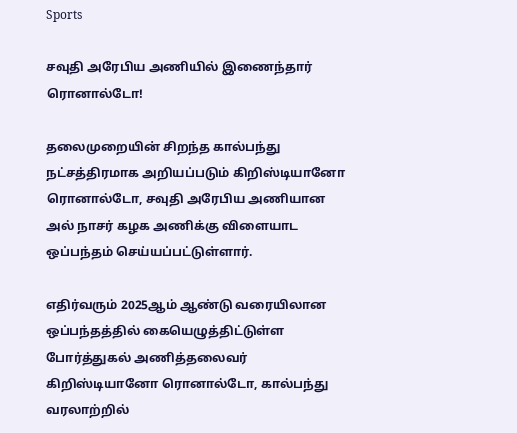Sports

சவுதி அரேபிய அணியில் இணைந்தார் ரொனால்டோ!

தலைமுறையின் சிறந்த கால்பந்து நட்சத்திரமாக அறியப்படும் கிறிஸ்டியானோ ரொனால்டோ, சவுதி அரேபிய அணியான அல் நாசர் கழக அணிக்கு விளையாட ஒப்பந்தம் செய்யப்பட்டுள்ளார்.

எதிர்வரும் 2025ஆம் ஆண்டு வரையிலான ஒப்பந்தத்தில் கையெழுத்திட்டுள்ள போர்த்துகல் அணித்தலைவர் கிறிஸ்டியானோ ரொனால்டோ, கால்பந்து வரலாற்றில்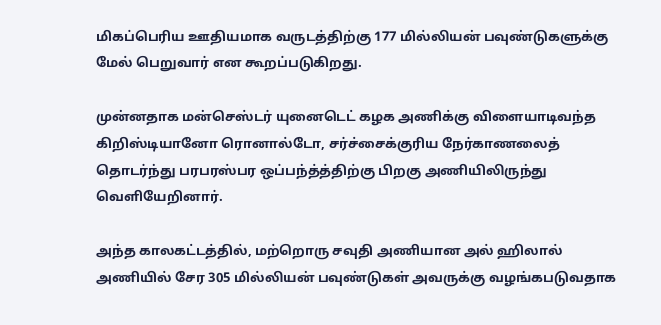மிகப்பெரிய ஊதியமாக வருடத்திற்கு 177 மில்லியன் பவுண்டுகளுக்கு மேல் பெறுவார் என கூறப்படுகிறது.

முன்னதாக மன்செஸ்டர் யுனைடெட் கழக அணிக்கு விளையாடிவந்த கிறிஸ்டியானோ ரொனால்டோ, சர்ச்சைக்குரிய நேர்காணலைத் தொடர்ந்து பரபரஸ்பர ஒப்பந்த்த்திற்கு பிறகு அணியிலிருந்து வெளியேறினார்.

அந்த காலகட்டத்தில், மற்றொரு சவுதி அணியான அல் ஹிலால் அணியில் சேர 305 மில்லியன் பவுண்டுகள் அவருக்கு வழங்கபடுவதாக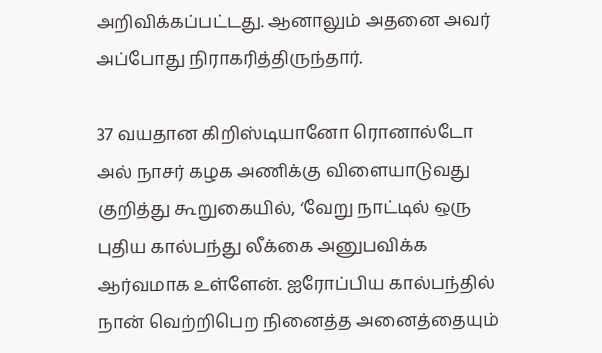அறிவிக்கப்பட்டது. ஆனாலும் அதனை அவர் அப்போது நிராகரித்திருந்தார்.

37 வயதான கிறிஸ்டியானோ ரொனால்டோ அல் நாசர் கழக அணிக்கு விளையாடுவது குறித்து கூறுகையில், ‘வேறு நாட்டில் ஒரு புதிய கால்பந்து லீக்கை அனுபவிக்க ஆர்வமாக உள்ளேன். ஐரோப்பிய கால்பந்தில் நான் வெற்றிபெற நினைத்த அனைத்தையும்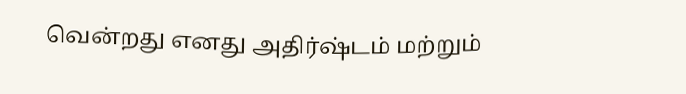வென்றது எனது அதிர்ஷ்டம் மற்றும்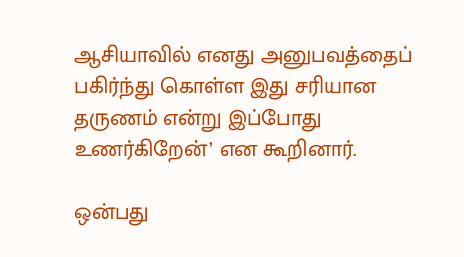ஆசியாவில் எனது அனுபவத்தைப் பகிர்ந்து கொள்ள இது சரியான தருணம் என்று இப்போது உணர்கிறேன்’ என கூறினார்.

ஒன்பது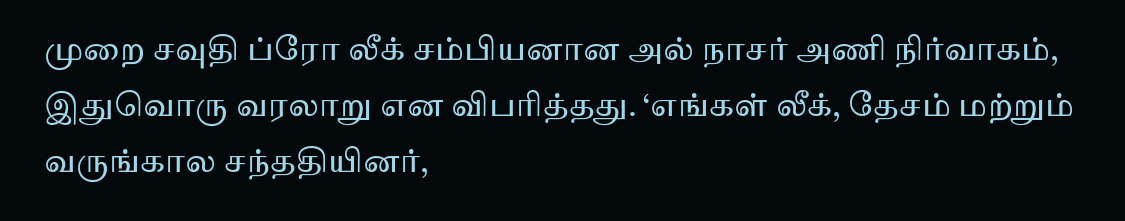முறை சவுதி ப்ரோ லீக் சம்பியனான அல் நாசர் அணி நிர்வாகம், இதுவொரு வரலாறு என விபரித்தது. ‘எங்கள் லீக், தேசம் மற்றும் வருங்கால சந்ததியினர்,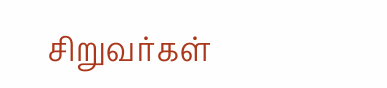சிறுவர்கள்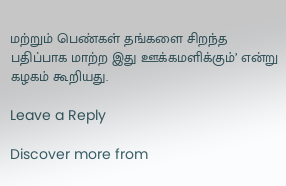மற்றும் பெண்கள் தங்களை சிறந்த பதிப்பாக மாற்ற இது ஊக்கமளிக்கும்’ என்று கழகம் கூறியது.

Leave a Reply

Discover more from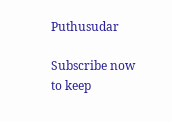Puthusudar

Subscribe now to keep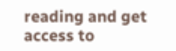reading and get access to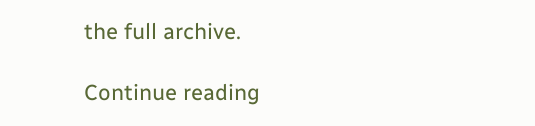the full archive.

Continue reading